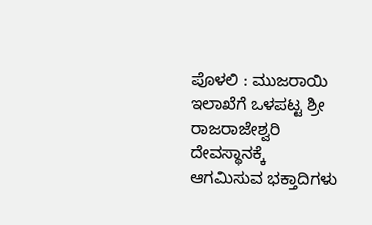ಪೊಳಲಿ : ಮುಜರಾಯಿ ಇಲಾಖೆಗೆ ಒಳಪಟ್ಟ ಶ್ರೀ ರಾಜರಾಜೇಶ್ವರಿ  ದೇವಸ್ಥಾನಕ್ಕೆ ಆಗಮಿಸುವ ಭಕ್ತಾದಿಗಳು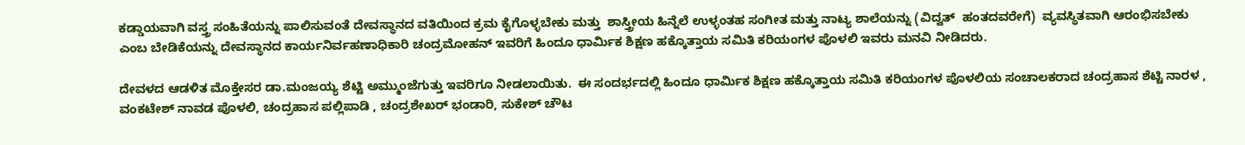ಕಡ್ಡಾಯವಾಗಿ ವಸ್ತ್ರ ಸಂಹಿತೆಯನ್ನು ಪಾಲಿಸುವಂತೆ ದೇವಸ್ಥಾನದ ವತಿಯಿಂದ ಕ್ರಮ ಕೈಗೊಳ್ಳಬೇಕು ಮತ್ತು  ಶಾಸ್ತ್ರೀಯ ಹಿನ್ನೆಲೆ ಉಳ್ಳಂತಹ ಸಂಗೀತ ಮತ್ತು ನಾಟ್ಯ ಶಾಲೆಯನ್ನು (ವಿದ್ವತ್‌  ಹಂತದವರೇಗೆ)  ವ್ಯವಸ್ಥಿತವಾಗಿ ಆರಂಭಿಸಬೇಕು ಎಂಬ ಬೇಡಿಕೆಯನ್ನು ದೇವಸ್ಥಾನದ ಕಾರ್ಯನಿರ್ವಹಣಾಧಿಕಾರಿ ಚಂದ್ರಮೋಹನ್‌ ಇವರಿಗೆ ಹಿಂದೂ ಧಾರ್ಮಿಕ ಶಿಕ್ಷಣ ಹಕ್ಕೊತ್ತಾಯ ಸಮಿತಿ ಕರಿಯಂಗಳ ಪೊಳಲಿ ಇವರು ಮನವಿ ನೀಡಿದರು.

ದೇವಳದ ಆಡಳಿತ ಮೊಕ್ತೇಸರ ಡಾ.ಮಂಜಯ್ಯ ಶೆಟ್ಟಿ ಅಮ್ಮುಂಜೆಗುತ್ತು ಇವರಿಗೂ ನೀಡಲಾಯಿತು.  ಈ ಸಂದರ್ಭದಲ್ಲಿ ಹಿಂದೂ ಧಾರ್ಮಿಕ ಶಿಕ್ಷಣ ಹಕ್ಕೊತ್ತಾಯ ಸಮಿತಿ ಕರಿಯಂಗಳ ಪೊಳಲಿಯ ಸಂಚಾಲಕರಾದ ಚಂದ್ರಹಾಸ ಶೆಟ್ಟಿ ನಾರಳ , ವಂಕಟೇಶ್‌ ನಾವಡ ಪೊಳಲಿ, ಚಂದ್ರಹಾಸ ಪಲ್ಲಿಪಾಡಿ , ಚಂದ್ರಶೇಖರ್‌ ಭಂಡಾರಿ, ಸುಕೇಶ್‌ ಚೌಟ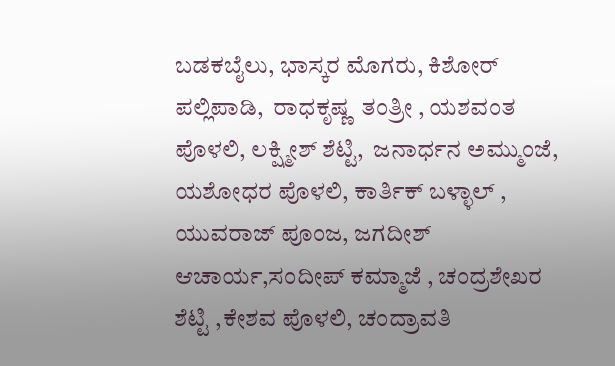ಬಡಕಬೈಲು, ಭಾಸ್ಕರ ಮೊಗರು, ಕಿಶೋರ್‌ ಪಲ್ಲಿಪಾಡಿ,  ರಾಧಕೃಷ್ಣ  ತಂತ್ರೀ , ಯಶವಂತ ಪೊಳಲಿ, ಲಕ್ಷ್ಮೀಶ್‌ ಶೆಟ್ಟಿ,  ಜನಾರ್ಧನ ಅಮ್ಮುಂಜೆ, ಯಶೋಧರ ಪೊಳಲಿ, ಕಾರ್ತಿಕ್‌ ಬಳ್ಳಾಲ್‌ ,  ಯುವರಾಜ್‌ ಪೂಂಜ, ಜಗದೀಶ್‌ ಆಚಾರ್ಯ,ಸಂದೀಪ್‌ ಕಮ್ಮಾಜೆ , ಚಂದ್ರಶೇಖರ ಶೆಟ್ಟಿ ,ಕೇಶವ ಪೊಳಲಿ, ಚಂದ್ರಾವತಿ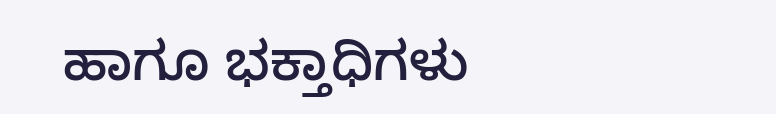ಹಾಗೂ ಭಕ್ತಾಧಿಗಳು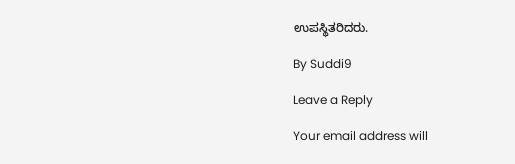ಉಪಸ್ಥಿತರಿದರು.

By Suddi9

Leave a Reply

Your email address will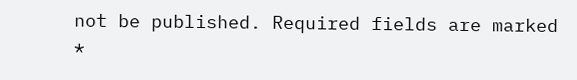not be published. Required fields are marked *